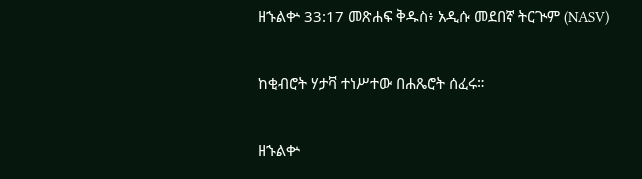ዘኁልቍ 33:17 መጽሐፍ ቅዱስ፥ አዲሱ መደበኛ ትርጒም (NASV)

ከቂብሮት ሃታቫ ተነሥተው በሐጼሮት ሰፈሩ።

ዘኁልቍ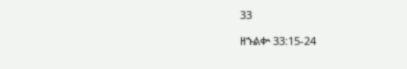33

ዘኁልቍ 33:15-24